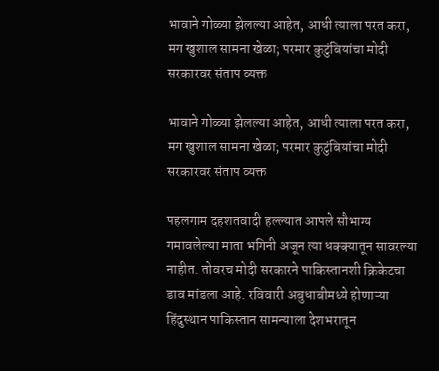भावाने गोळ्या झेलल्या आहेत, आधी त्याला परत करा, मग खुशाल सामना खेळा; परमार कुटुंबियांचा मोदी सरकारवर संताप व्यक्त

भावाने गोळ्या झेलल्या आहेत, आधी त्याला परत करा, मग खुशाल सामना खेळा; परमार कुटुंबियांचा मोदी सरकारवर संताप व्यक्त

पहलगाम दहशतवादी हल्ल्यात आपले सौभाग्य गमावलेल्या माता भगिनी अजून त्या धक्क्यातून सावरल्या नाहीत. तोवरच मोदी सरकारने पाकिस्तानशी क्रिकेटचा डाव मांडला आहे. रविवारी अबुधाबीमध्ये होणाऱ्या हिंदुस्थान पाकिस्तान सामन्याला देशभरातून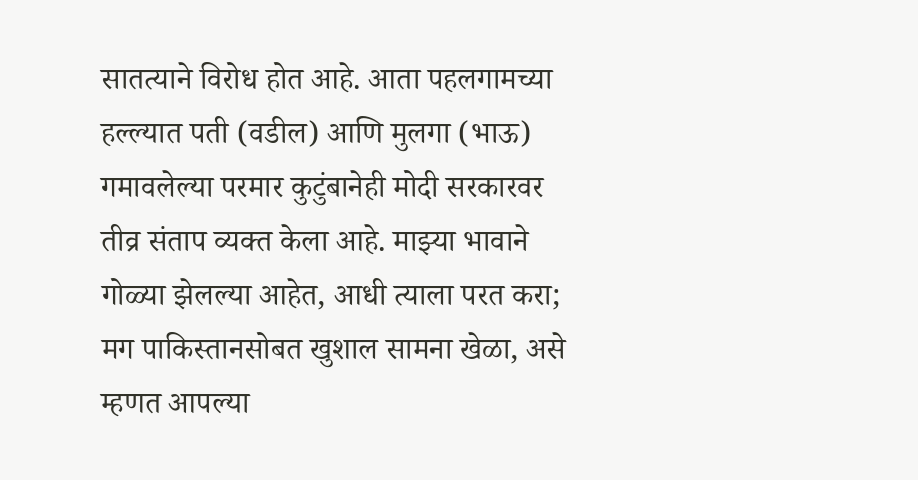सातत्याने विरोध होत आहे. आता पहलगामच्या हल्ल्यात पती (वडील) आणि मुलगा (भाऊ) गमावलेल्या परमार कुटुंबानेही मोदी सरकारवर तीव्र संताप व्यक्त केला आहे. माझ्या भावाने गोळ्या झेलल्या आहेत, आधी त्याला परत करा; मग पाकिस्तानसोबत खुशाल सामना खेळा, असे म्हणत आपल्या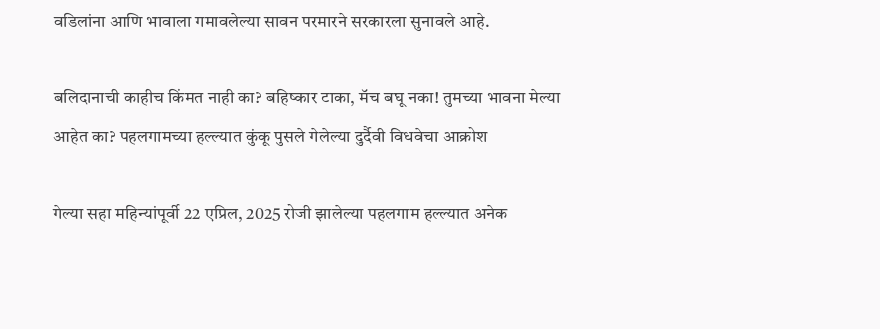वडिलांना आणि भावाला गमावलेल्या सावन परमारने सरकारला सुनावले आहे.

बलिदानाची काहीच किंमत नाही का? बहिष्कार टाका, मॅच बघू नका! तुमच्या भावना मेल्या आहेत का? पहलगामच्या हल्ल्यात कुंकू पुसले गेलेल्या दुर्दैवी विधवेचा आक्रोश

गेल्या सहा महिन्यांपूर्वी 22 एप्रिल, 2025 रोजी झालेल्या पहलगाम हल्ल्यात अनेक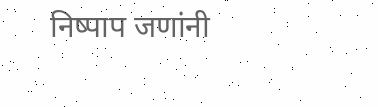निष्पाप जणांनी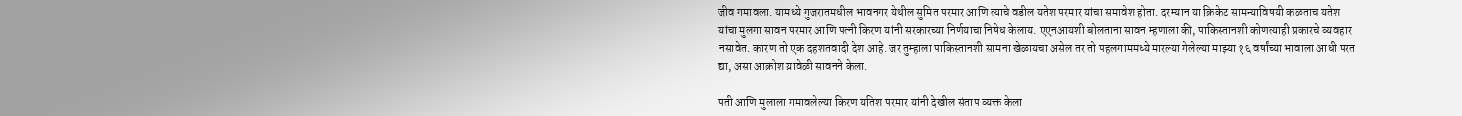जीव गमावला. यामध्ये गुजरातमधील भावनगर येथील सुमित परमार आणि त्याचे वडील यतेश परमार यांचा समावेश होता. दरम्यान या क्रिकेट सामन्याविषयी कळताच यतेश यांचा मुलगा सावन परमार आणि पत्नी किरण यांनी सरकारच्या निर्णयाचा निषेध केलाय. एएनआयशी बोलताना सावन म्हणाला की, पाकिस्तानशी कोणत्याही प्रकारचे व्यवहार नसावेत. कारण तो एक दहशतवादी देश आहे. जर तुम्हाला पाकिस्तानशी सामना खेळायचा असेल तर तो पहलगाममध्ये मारल्या गेलेल्या माझ्या १६ वर्षांच्या भावाला आधी परत द्या, असा आक्रोश य़ावेळी सावनने केला.

पती आणि मुलाला गमावलेल्या किरण यतिश परमार यांनी देखील संताप व्यक्त केला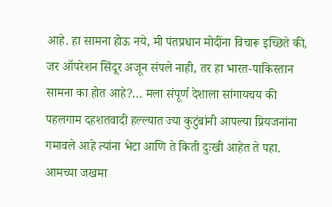आहे. हा सामना होऊ नये, मी पंतप्रधान मोदींना विचारू इच्छिते की, जर ऑपरेशन सिंदूर अजून संपले नाही, तर हा भारत-पाकिस्तान सामना का होत आहे?… मला संपूर्ण देशाला सांगायचय की पहलगाम दहशतवादी हल्ल्यात ज्या कुटुंबांनी आपल्या प्रियजनांना गमावले आहे त्यांना भेटा आणि ते किती दुःखी आहेत ते पहा. आमच्या जखमा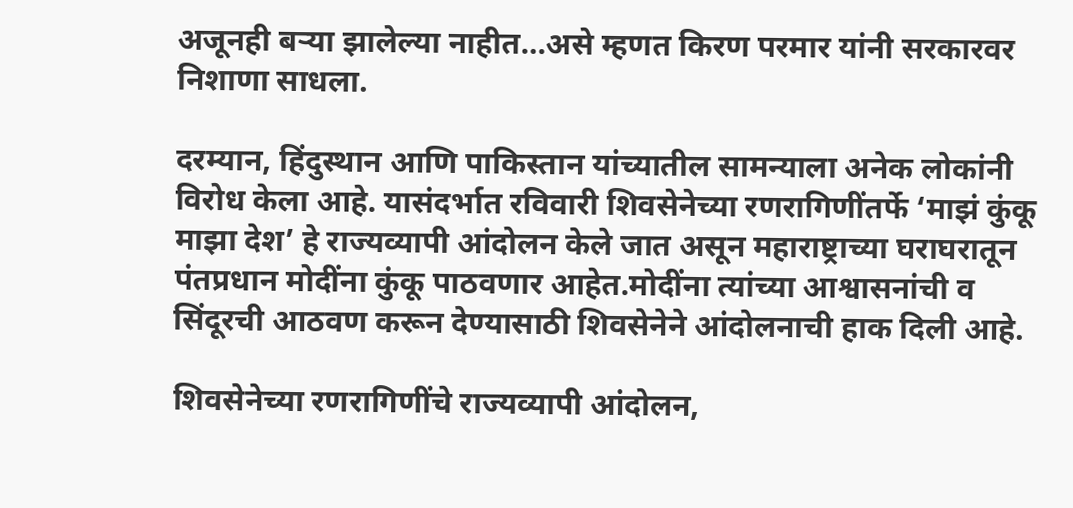अजूनही बऱ्या झालेल्या नाहीत…असे म्हणत किरण परमार यांनी सरकारवर निशाणा साधला.

दरम्यान, हिंदुस्थान आणि पाकिस्तान यांच्यातील सामन्याला अनेक लोकांनी विरोध केला आहे. यासंदर्भात रविवारी शिवसेनेच्या रणरागिणींतर्फे ‘माझं कुंकू माझा देश’ हे राज्यव्यापी आंदोलन केले जात असून महाराष्ट्राच्या घराघरातून पंतप्रधान मोदींना कुंकू पाठवणार आहेत.मोदींना त्यांच्या आश्वासनांची व सिंदूरची आठवण करून देण्यासाठी शिवसेनेने आंदोलनाची हाक दिली आहे.

शिवसेनेच्या रणरागिणींचे राज्यव्यापी आंदोलन,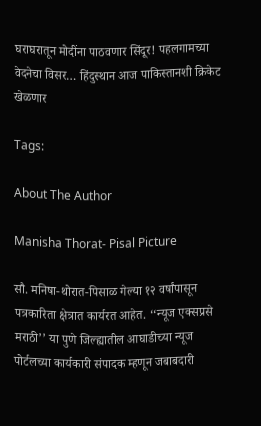घराघरातून मोदींना पाठवणार सिंदूर! पहलगामच्या वेदनेचा विसर… हिंदुस्थान आज पाकिस्तानशी क्रिकेट खेळणार

Tags:

About The Author

Manisha Thorat- Pisal Picture

सौ. मनिषा-थोरात-पिसाळ गेल्या १२ वर्षांपासून पत्रकारिता क्षेत्रात कार्यरत आहेत. ‘‘न्यूज एक्सप्रसे मराठी’’ या पुणे जिल्ह्यातील आघाडीच्या न्यूज पोर्टलच्या कार्यकारी संपादक म्हणून जबाबदारी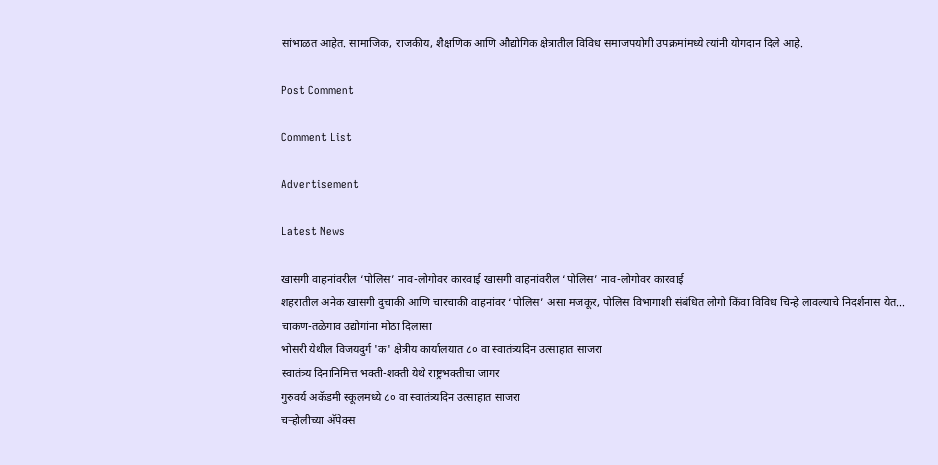सांभाळत आहेत. सामाजिक, राजकीय, शैक्षणिक आणि औद्योगिक क्षेत्रातील विविध समाजपयोगी उपक्रमांमध्ये त्यांनी योगदान दिले आहे.

Post Comment

Comment List

Advertisement

Latest News

खासगी वाहनांवरील ‘पोलिस’ नाव-लोगोवर कारवाई खासगी वाहनांवरील ‘पोलिस’ नाव-लोगोवर कारवाई
शहरातील अनेक खासगी दुचाकी आणि चारचाकी वाहनांवर ‘पोलिस’ असा मजकूर, पोलिस विभागाशी संबंधित लोगो किंवा विविध चिन्हे लावल्याचे निदर्शनास येत...
चाकण-तळेगाव उद्योगांना मोठा दिलासा
भोसरी येथील विजयदुर्ग 'क' क्षेत्रीय कार्यालयात ८० वा स्वातंत्र्यदिन उत्साहात साजरा
स्वातंत्र्य दिनानिमित्त भक्ती-शक्ती येथे राष्ट्रभक्तीचा जागर
गुरुवर्य अकॅडमी स्कूलमध्ये ८० वा स्वातंत्र्यदिन उत्साहात साजरा
चऱ्होलीच्या अ‍ॅपेक्स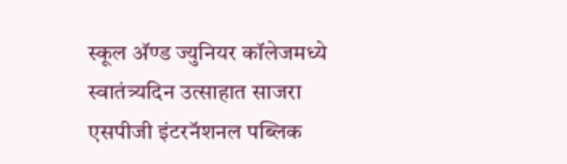स्कूल अ‍ॅण्ड ज्युनियर कॉलेजमध्ये स्वातंत्र्यदिन उत्साहात साजरा
एसपीजी इंटरनॅशनल पब्लिक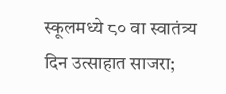स्कूलमध्ये ८० वा स्वातंत्र्य दिन उत्साहात साजरा;